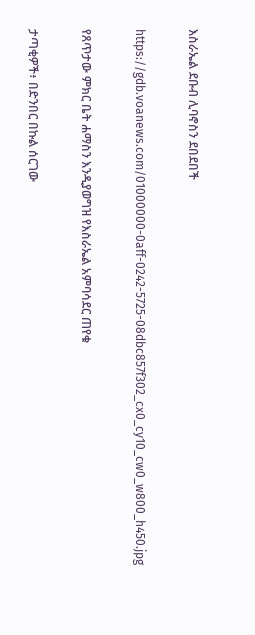እስራኤል ደቡብ ሊባኖስን ደበደበች

https://gdb.voanews.com/01000000-0aff-0242-5725-08dbc857f302_cx0_cy10_cw0_w800_h450.jpg

የጸጥታው ምክር ቤት ሐማስን እንዲያወግዝ የእስራኤል አምባሳደር ጠየቁ

ታጣቂዎች፥ በድንበር በኩል ሰርገው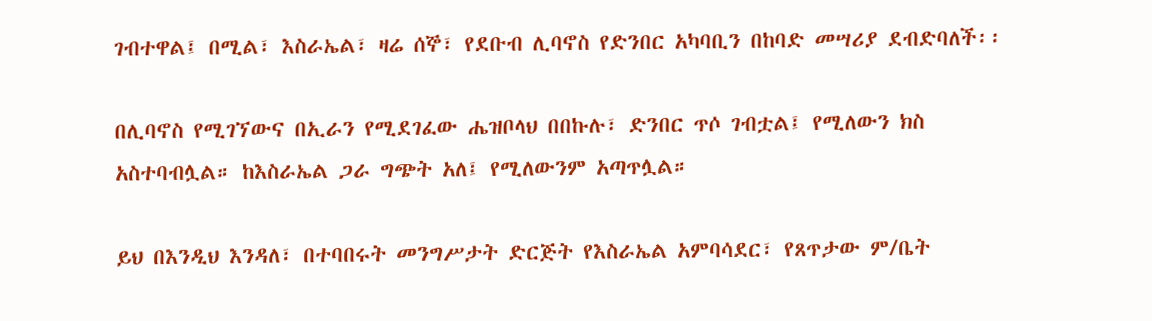ገብተዋል፤ በሚል፣ እስራኤል፣ ዛሬ ሰኞ፣ የደቡብ ሊባኖስ የድንበር አካባቢን በከባድ መሣሪያ ደብድባለች፡፡

በሊባኖስ የሚገኘውና በኢራን የሚደገፈው ሔዝቦላህ በበኩሉ፣ ድንበር ጥሶ ገብቷል፤ የሚለውን ክስ አስተባብሏል። ከእስራኤል ጋራ ግጭት አለ፤ የሚለውንም አጣጥሏል።

ይህ በእንዲህ እንዳለ፣ በተባበሩት መንግሥታት ድርጅት የእስራኤል አምባሳደር፣ የጸጥታው ም/ቤት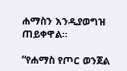ሐማስን እንዲያወግዝ ጠይቀዋል።

“የሐማስ የጦር ወንጀል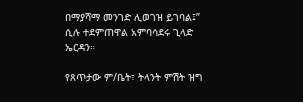በማያሻማ መንገድ ሊወገዝ ይገባል፤” ሲሉ ተደምጠዋል አምባሳደሩ ጊላድ ኤርዳን።

የጸጥታው ም/ቤት፣ ትላንት ምሽት ዝግ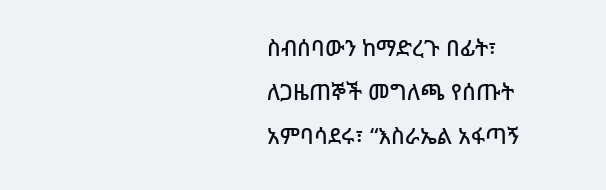ስብሰባውን ከማድረጉ በፊት፣ ለጋዜጠኞች መግለጫ የሰጡት አምባሳደሩ፣ “እስራኤል አፋጣኝ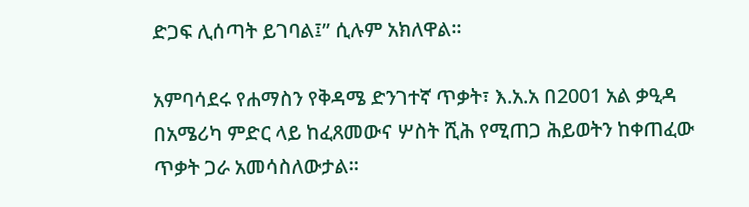ድጋፍ ሊሰጣት ይገባል፤” ሲሉም አክለዋል።

አምባሳደሩ የሐማስን የቅዳሜ ድንገተኛ ጥቃት፣ እ.አ.አ በ2001 አል ቃዒዳ በአሜሪካ ምድር ላይ ከፈጸመውና ሦስት ሺሕ የሚጠጋ ሕይወትን ከቀጠፈው ጥቃት ጋራ አመሳስለውታል።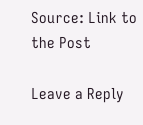Source: Link to the Post

Leave a Reply